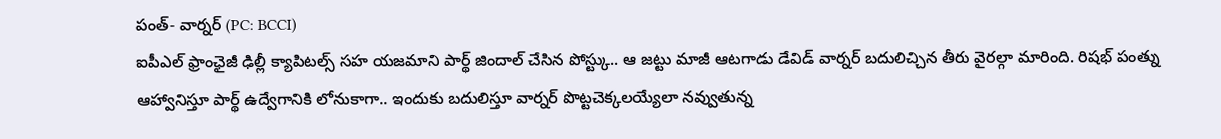పంత్- వార్నర్ (PC: BCCI)
ఐపీఎల్ ఫ్రాంఛైజీ ఢిల్లీ క్యాపిటల్స్ సహ యజమాని పార్థ్ జిందాల్ చేసిన పోస్ట్కు.. ఆ జట్టు మాజీ ఆటగాడు డేవిడ్ వార్నర్ బదులిచ్చిన తీరు వైరల్గా మారింది. రిషభ్ పంత్ను ఆహ్వానిస్తూ పార్థ్ ఉద్వేగానికి లోనుకాగా.. ఇందుకు బదులిస్తూ వార్నర్ పొట్టచెక్కలయ్యేలా నవ్వుతున్న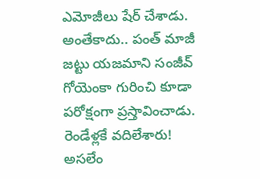ఎమోజీలు షేర్ చేశాడు. అంతేకాదు.. పంత్ మాజీ జట్టు యజమాని సంజీవ్ గోయెంకా గురించి కూడా పరోక్షంగా ప్రస్తావించాడు.
రెండేళ్లకే వదిలేశారు!
అసలేం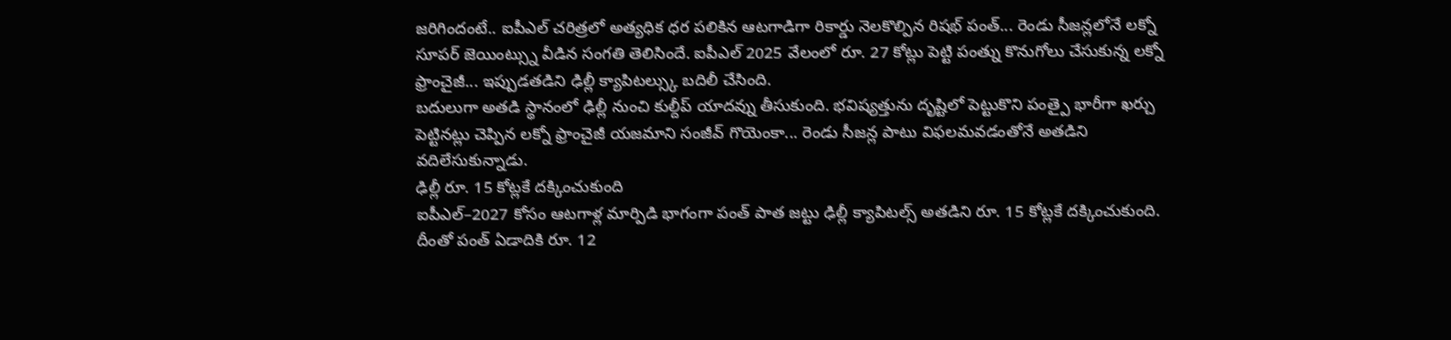జరిగిందంటే.. ఐపీఎల్ చరిత్రలో అత్యధిక ధర పలికిన ఆటగాడిగా రికార్డు నెలకొల్పిన రిషభ్ పంత్... రెండు సీజన్లలోనే లక్నో సూపర్ జెయింట్స్ను వీడిన సంగతి తెలిసిందే. ఐపీఎల్ 2025 వేలంలో రూ. 27 కోట్లు పెట్టి పంత్ను కొనుగోలు చేసుకున్న లక్నో ఫ్రాంచైజీ... ఇప్పుడతడిని ఢిల్లీ క్యాపిటల్స్కు బదిలీ చేసింది.
బదులుగా అతడి స్థానంలో ఢిల్లీ నుంచి కుల్దీప్ యాదవ్ను తీసుకుంది. భవిష్యత్తును దృష్టిలో పెట్టుకొని పంత్పై భారీగా ఖర్చు పెట్టినట్లు చెప్పిన లక్నో ఫ్రాంచైజీ యజమాని సంజీవ్ గొయెంకా... రెండు సీజన్ల పాటు విఫలమవడంతోనే అతడిని వదిలేసుకున్నాడు.
ఢిల్లీ రూ. 15 కోట్లకే దక్కించుకుంది
ఐపీఎల్–2027 కోసం ఆటగాళ్ల మార్పిడి భాగంగా పంత్ పాత జట్టు ఢిల్లీ క్యాపిటల్స్ అతడిని రూ. 15 కోట్లకే దక్కించుకుంది. దీంతో పంత్ ఏడాదికి రూ. 12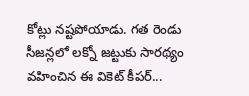కోట్లు నష్టపోయాడు. గత రెండు సీజన్లలో లక్నో జట్టుకు సారథ్యం వహించిన ఈ వికెట్ కీపర్...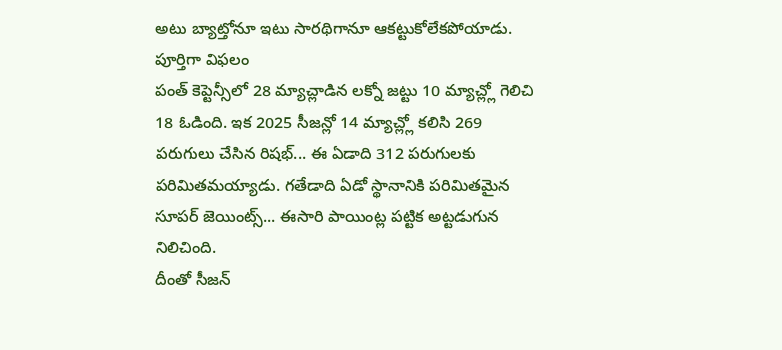అటు బ్యాట్తోనూ ఇటు సారథిగానూ ఆకట్టుకోలేకపోయాడు.
పూర్తిగా విఫలం
పంత్ కెప్టెన్సీలో 28 మ్యాచ్లాడిన లక్నో జట్టు 10 మ్యాచ్ల్లో గెలిచి 18 ఓడింది. ఇక 2025 సీజన్లో 14 మ్యాచ్ల్లో కలిసి 269 పరుగులు చేసిన రిషభ్... ఈ ఏడాది 312 పరుగులకు పరిమితమయ్యాడు. గతేడాది ఏడో స్థానానికి పరిమితమైన సూపర్ జెయింట్స్... ఈసారి పాయింట్ల పట్టిక అట్టడుగున నిలిచింది.
దీంతో సీజన్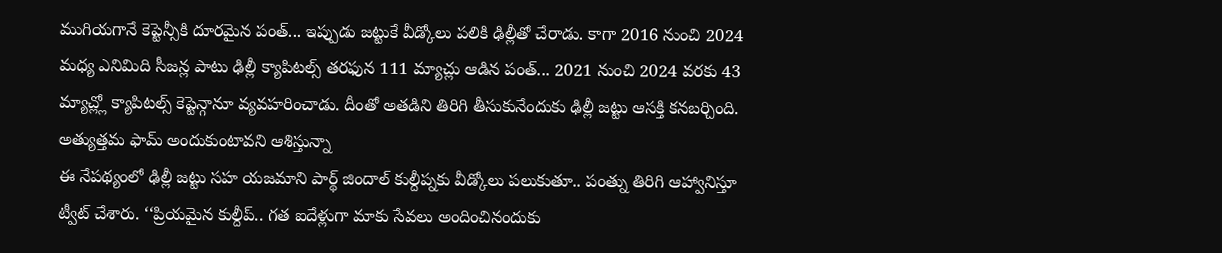ముగియగానే కెప్టెన్సీకి దూరమైన పంత్... ఇప్పుడు జట్టుకే వీడ్కోలు పలికి ఢిల్లీతో చేరాడు. కాగా 2016 నుంచి 2024 మధ్య ఎనిమిది సీజన్ల పాటు ఢిల్లీ క్యాపిటల్స్ తరఫున 111 మ్యాచ్లు ఆడిన పంత్... 2021 నుంచి 2024 వరకు 43 మ్యాచ్ల్లో క్యాపిటల్స్ కెప్టెన్గానూ వ్యవహరించాడు. దీంతో అతడిని తిరిగి తీసుకునేందుకు ఢిల్లీ జట్టు ఆసక్తి కనబర్చింది.
అత్యుత్తమ ఫామ్ అందుకుంటావని ఆశిస్తున్నా
ఈ నేపథ్యంలో ఢిల్లీ జట్టు సహ యజమాని పార్థ్ జిందాల్ కుల్దీప్నకు వీడ్కోలు పలుకుతూ.. పంత్ను తిరిగి ఆహ్వానిస్తూ ట్వీట్ చేశారు. ‘‘ప్రియమైన కుల్దీప్.. గత ఐదేళ్లుగా మాకు సేవలు అందించినందుకు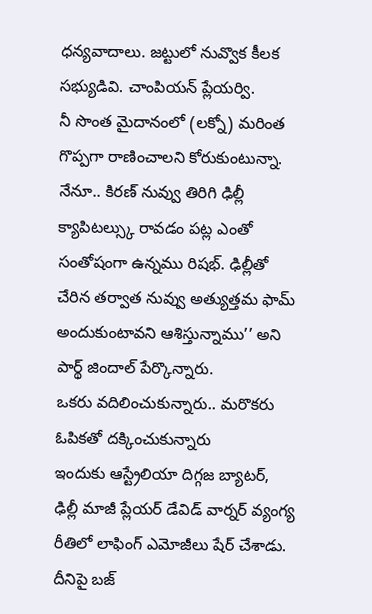ధన్యవాదాలు. జట్టులో నువ్వొక కీలక సభ్యుడివి. చాంపియన్ ప్లేయర్వి.
నీ సొంత మైదానంలో (లక్నో) మరింత గొప్పగా రాణించాలని కోరుకుంటున్నా. నేనూ.. కిరణ్ నువ్వు తిరిగి ఢిల్లీ క్యాపిటల్స్కు రావడం పట్ల ఎంతో సంతోషంగా ఉన్నము రిషభ్. ఢిల్లీతో చేరిన తర్వాత నువ్వు అత్యుత్తమ ఫామ్ అందుకుంటావని ఆశిస్తున్నాము’’ అని పార్థ్ జిందాల్ పేర్కొన్నారు.
ఒకరు వదిలించుకున్నారు.. మరొకరు ఓపికతో దక్కించుకున్నారు
ఇందుకు ఆస్ట్రేలియా దిగ్గజ బ్యాటర్, ఢిల్లీ మాజీ ప్లేయర్ డేవిడ్ వార్నర్ వ్యంగ్య రీతిలో లాఫింగ్ ఎమోజీలు షేర్ చేశాడు. దీనిపై బజ్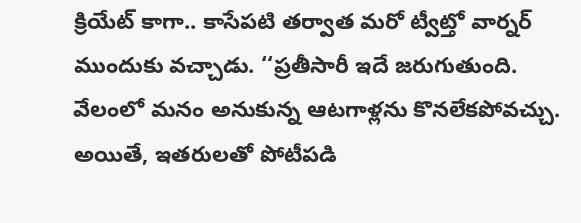క్రియేట్ కాగా.. కాసేపటి తర్వాత మరో ట్వీట్తో వార్నర్ ముందుకు వచ్చాడు. ‘‘ప్రతీసారీ ఇదే జరుగుతుంది. వేలంలో మనం అనుకున్న ఆటగాళ్లను కొనలేకపోవచ్చు.
అయితే, ఇతరులతో పోటీపడి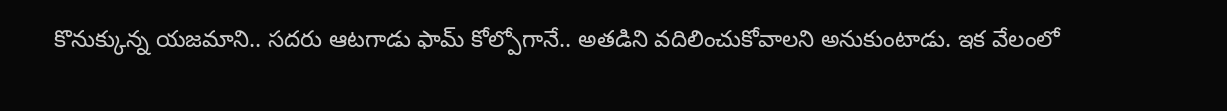కొనుక్కున్న యజమాని.. సదరు ఆటగాడు ఫామ్ కోల్పోగానే.. అతడిని వదిలించుకోవాలని అనుకుంటాడు. ఇక వేలంలో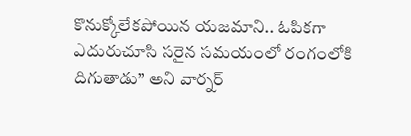కొనుక్కోలేకపోయిన యజమాని.. ఓపికగా ఎదురుచూసి సరైన సమయంలో రంగంలోకి దిగుతాడు’’ అని వార్నర్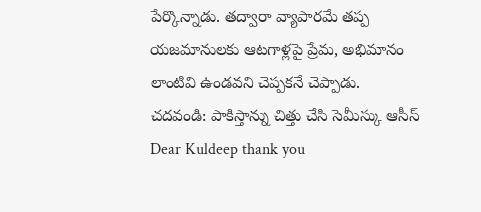పేర్కొన్నాడు. తద్వారా వ్యాపారమే తప్ప యజమానులకు ఆటగాళ్లపై ప్రేమ, అభిమానం లాంటివి ఉండవని చెప్పకనే చెప్పాడు.
చదవండి: పాకిస్తాన్ను చిత్తు చేసి సెమీస్కు ఆసీస్
Dear Kuldeep thank you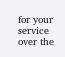for your service over the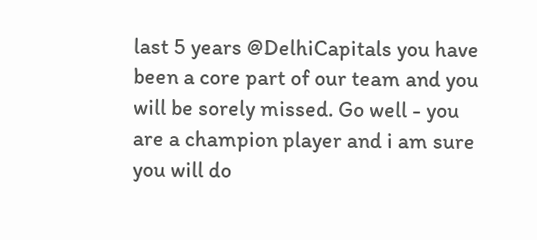last 5 years @DelhiCapitals you have been a core part of our team and you will be sorely missed. Go well - you are a champion player and i am sure you will do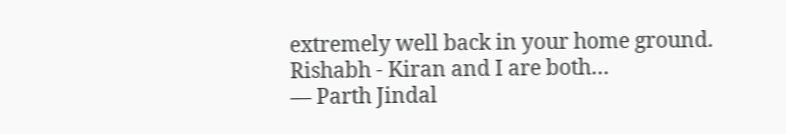extremely well back in your home ground. Rishabh - Kiran and I are both…
— Parth Jindal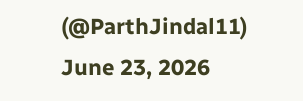(@ParthJindal11) June 23, 2026